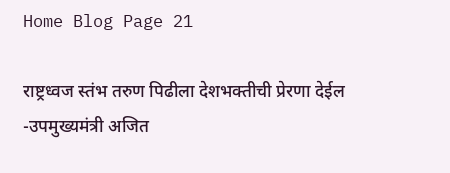Home Blog Page 21

राष्ट्रध्वज स्तंभ तरुण पिढीला देशभक्तीची प्रेरणा देईल -उपमुख्यमंत्री अजित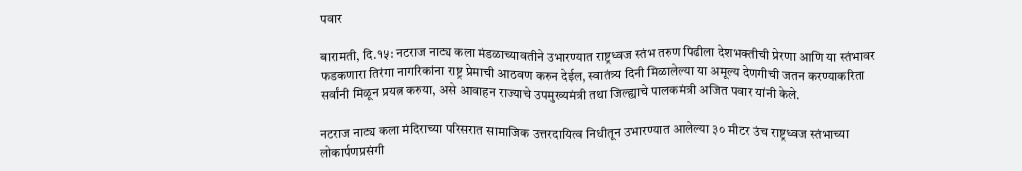पवार

बारामती, दि.१५: नटराज नाट्य कला मंडळाच्यावतीने उभारण्यात राष्ट्रध्वज स्तंभ तरुण पिढीला देशभक्तीची प्रेरणा आणि या स्तंभावर फडकणारा तिरंगा नागरिकांना राष्ट्र प्रेमाची आठवण करुन देईल, स्वातंत्र्य दिनी मिळालेल्या या अमूल्य देणगीची जतन करण्याकरिता सर्वांनी मिळून प्रयत्न करुया, असे आवाहन राज्याचे उपमुख्यमंत्री तथा जिल्ह्याचे पालकमंत्री अजित पवार यांनी केले.

नटराज नाट्य कला मंदिराच्या परिसरात सामाजिक उत्तरदायित्व निधीतून उभारण्यात आलेल्या ३० मीटर उंच राष्ट्रध्वज स्तंभाच्या लोकार्पणप्रसंगी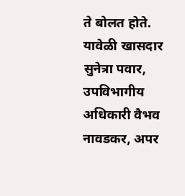ते बोलत होते. यावेळी खासदार सुनेत्रा पवार, उपविभागीय अधिकारी वैभव नावडकर, अपर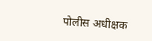पोलीस अधीक्षक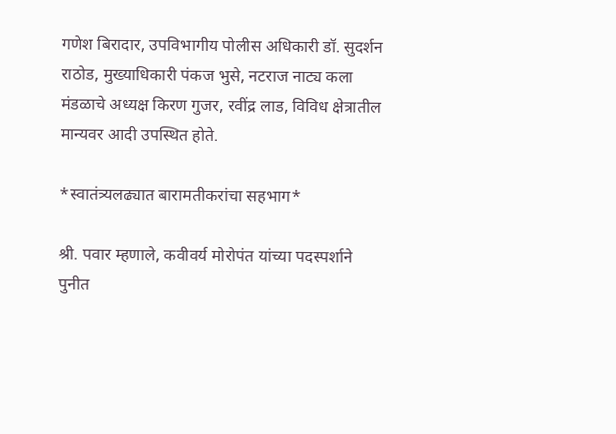गणेश बिरादार, उपविभागीय पोलीस अधिकारी डॉ. सुदर्शन राठोड, मुख्याधिकारी पंकज भुसे, नटराज नाट्य कला मंडळाचे अध्यक्ष किरण गुजर, रवींद्र लाड, विविध क्षेत्रातील मान्यवर आदी उपस्थित होते.

*स्वातंत्र्यलढ्यात बारामतीकरांचा सहभाग*

श्री. पवार म्हणाले, कवीवर्य मोरोपंत यांच्या पदस्पर्शाने पुनीत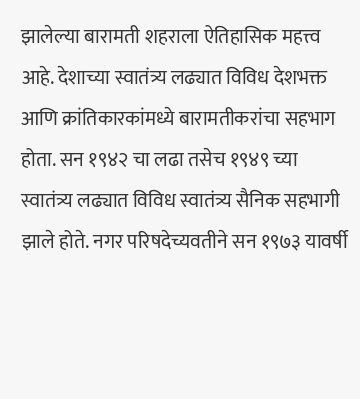झालेल्या बारामती शहराला ऐतिहासिक महत्त्व आहे. देशाच्या स्वातंत्र्य लढ्यात विविध देशभक्त आणि क्रांतिकारकांमध्ये बारामतीकरांचा सहभाग होता. सन १९४२ चा लढा तसेच १९४९ च्या स्वातंत्र्य लढ्यात विविध स्वातंत्र्य सैनिक सहभागी झाले होते. नगर परिषदेच्यवतीने सन १९७३ यावर्षी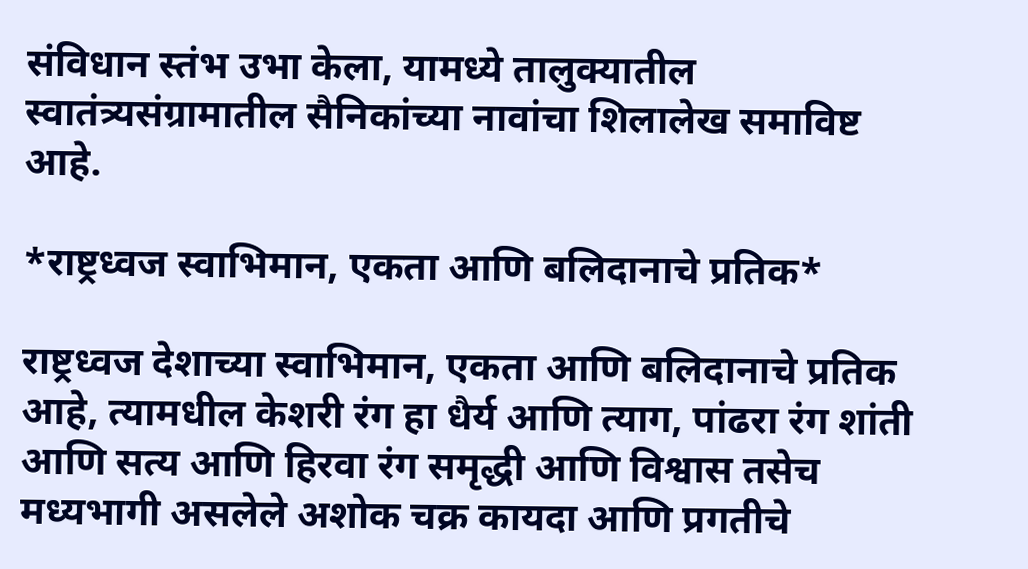संविधान स्तंभ उभा केला, यामध्ये तालुक्यातील स्वातंत्र्यसंग्रामातील सैनिकांच्या नावांचा शिलालेख समाविष्ट आहे.

*राष्ट्रध्वज स्वाभिमान, एकता आणि बलिदानाचे प्रतिक*

राष्ट्रध्वज देशाच्या स्वाभिमान, एकता आणि बलिदानाचे प्रतिक आहे, त्यामधील केशरी रंग हा धैर्य आणि त्याग, पांढरा रंग शांती आणि सत्य आणि हिरवा रंग समृद्धी आणि विश्वास तसेच मध्यभागी असलेले अशोक चक्र कायदा आणि प्रगतीचे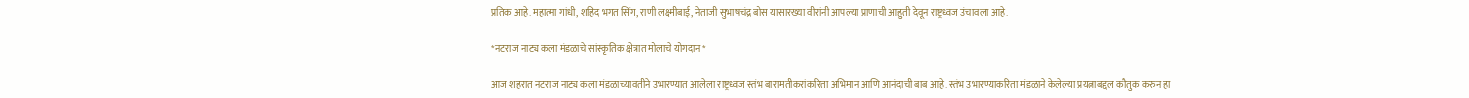प्रतिक आहे. महात्मा गांधी, शहिद भगत सिंग, राणी लक्ष्मीबाई, नेताजी सुभाषचंद्र बोस यासारख्या वीरांनी आपल्या प्राणाची आहुती देवून राष्ट्रध्वज उंचावला आहे.

*नटराज नाट्य कला मंडळाचे सांस्कृतिक क्षेत्रात मोलाचे योगदान*

आज शहरात नटराज नाट्य कला मंडळाच्यावतीने उभारण्यात आलेला राष्ट्रध्वज स्तंभ बारामतीकरांकरिता अभिमान आणि आनंदाची बाब आहे. स्तंभ उभारण्याकरिता मंडळाने केलेल्या प्रयत्नाबद्दल कौतुक करुन हा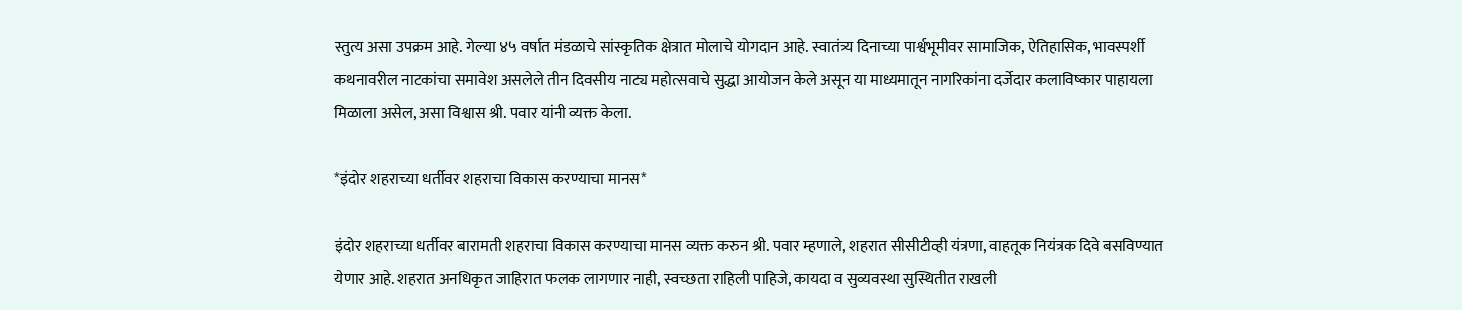स्तुत्य असा उपक्रम आहे. गेल्या ४५ वर्षात मंडळाचे सांस्कृतिक क्षेत्रात मोलाचे योगदान आहे. स्वातंत्र्य दिनाच्या पार्श्वभूमीवर सामाजिक, ऐतिहासिक, भावस्पर्शी कथनावरील नाटकांचा समावेश असलेले तीन दिवसीय नाट्य महोत्सवाचे सुद्धा आयोजन केले असून या माध्यमातून नागरिकांना दर्जेदार कलाविष्कार पाहायला मिळाला असेल, असा विश्वास श्री. पवार यांनी व्यक्त केला.

*इंदोर शहराच्या धर्तीवर शहराचा विकास करण्याचा मानस*

इंदोर शहराच्या धर्तीवर बारामती शहराचा विकास करण्याचा मानस व्यक्त करुन श्री. पवार म्हणाले, शहरात सीसीटीव्ही यंत्रणा, वाहतूक नियंत्रक दिवे बसविण्यात येणार आहे. शहरात अनधिकृत जाहिरात फलक लागणार नाही, स्वच्छता राहिली पाहिजे, कायदा व सुव्यवस्था सुस्थितीत राखली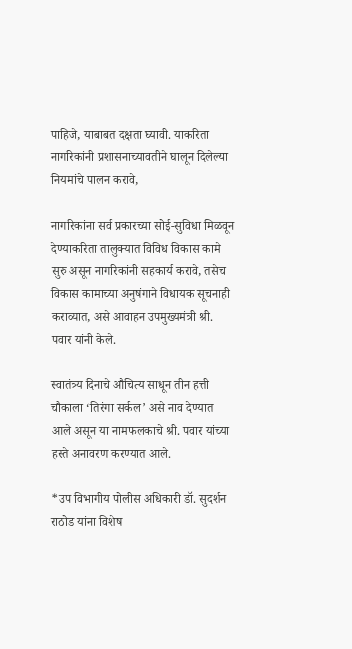पाहिजे, याबाबत दक्षता घ्यावी. याकरिता नागरिकांनी प्रशासनाच्यावतीने घालून दिलेल्या नियमांचे पालन करावे,

नागरिकांना सर्व प्रकारच्या सोई-सुविधा मिळवून देण्याकरिता तालुक्यात विविध विकास कामे सुरु असून नागरिकांनी सहकार्य करावे, तसेच विकास कामाच्या अनुषंगाने विधायक सूचनाही कराव्यात, असे आवाहन उपमुख्यमंत्री श्री. पवार यांनी केले.

स्वातंत्र्य दिनाचे औचित्य साधून तीन हत्ती चौकाला ‘तिरंगा सर्कल’ असे नाव देण्यात आले असून या नामफलकाचे श्री. पवार यांच्या हस्ते अनावरण करण्यात आले.

*उप विभागीय पोलीस अधिकारी डॉ. सुदर्शन राठोड यांना विशेष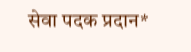सेवा पदक प्रदान*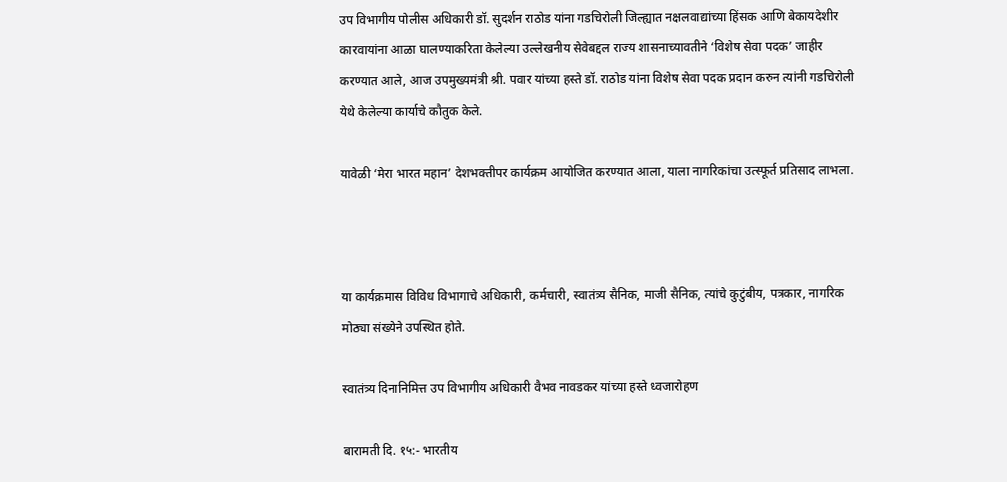उप विभागीय पोलीस अधिकारी डॉ. सुदर्शन राठोड यांना गडचिरोली जिल्ह्यात नक्षलवाद्यांच्या हिंसक आणि बेकायदेशीर कारवायांना आळा घालण्याकरिता केलेल्या उल्लेखनीय सेवेबद्दल राज्य शासनाच्यावतीने ‘विशेष सेवा पदक’ जाहीर करण्यात आले, आज उपमुख्यमंत्री श्री. पवार यांच्या हस्ते डॉ. राठोड यांना विशेष सेवा पदक प्रदान करुन त्यांनी गडचिरोली येथे केलेल्या कार्याचे कौतुक केले.

यावेळी ‘मेरा भारत महान’ देशभक्तीपर कार्यक्रम आयोजित करण्यात आला, याला नागरिकांचा उत्स्फूर्त प्रतिसाद लाभला.



या कार्यक्रमास विविध विभागाचे अधिकारी, कर्मचारी, स्वातंत्र्य सैनिक, माजी सैनिक, त्यांचे कुटुंबीय, पत्रकार, नागरिक मोठ्या संख्येने उपस्थित होते.

स्वातंत्र्य दिनानिमित्त उप विभागीय अधिकारी वैभव नावडकर यांच्या हस्ते ध्वजारोहण

बारामती दि. १५:- भारतीय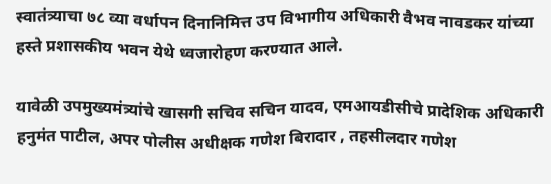स्वातंत्र्याचा ७८ व्या वर्धापन दिनानिमित्त उप विभागीय अधिकारी वैभव नावडकर यांच्या हस्ते प्रशासकीय भवन येथे ध्वजारोहण करण्यात आले.

यावेळी उपमुख्यमंत्र्यांचे खासगी सचिव सचिन यादव, एमआयडीसीचे प्रादेशिक अधिकारी हनुमंत पाटील, अपर पोलीस अधीक्षक गणेश बिरादार , तहसीलदार गणेश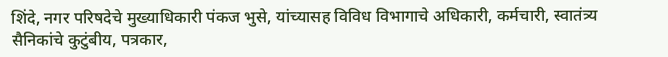शिंदे, नगर परिषदेचे मुख्याधिकारी पंकज भुसे, यांच्यासह विविध विभागाचे अधिकारी, कर्मचारी, स्वातंत्र्य सैनिकांचे कुटुंबीय, पत्रकार,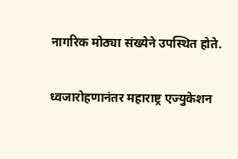नागरिक मोठ्या संख्येने उपस्थित होते.

ध्वजारोहणानंतर महाराष्ट्र एज्युकेशन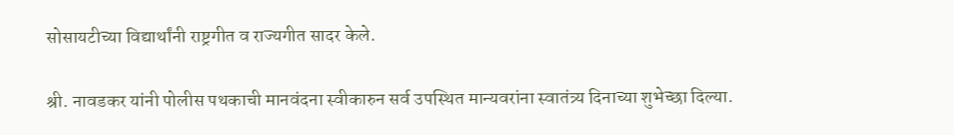सोसायटीच्या विद्यार्थांनी राष्ट्रगीत व राज्यगीत सादर केले.

श्री. नावडकर यांनी पोलीस पथकाची मानवंदना स्वीकारुन सर्व उपस्थित मान्यवरांना स्वातंत्र्य दिनाच्या शुभेच्छा दिल्या.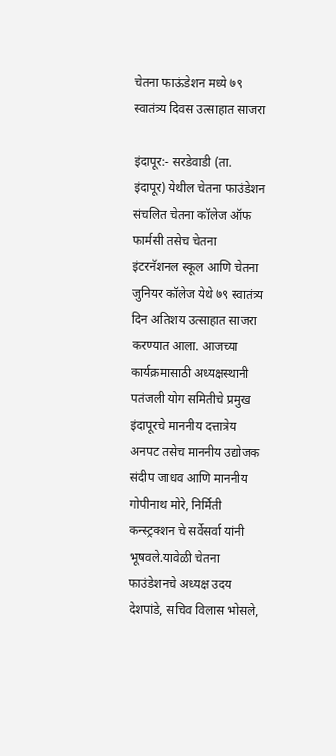चेतना फाऊंडेशन मध्ये ७९ स्वातंत्र्य दिवस उत्साहात साजरा

इंदापूर:- सरडेवाडी (ता. इंदापूर) येथील चेतना फाउंडेशन संचलित चेतना कॉलेज ऑफ फार्मसी तसेच चेतना इंटरनॅशनल स्कूल आणि चेतना जुनियर कॉलेज येथे ७९ स्वातंत्र्य दिन अतिशय उत्साहात साजरा करण्यात आला. आजच्या कार्यक्रमासाठी अध्यक्षस्थानी पतंजली योग समितीचे प्रमुख इंदापूरचे माननीय दत्तात्रेय अनपट तसेच माननीय उद्योजक संदीप जाधव आणि माननीय गोपीनाथ मोरे, निर्मिती कन्स्ट्रक्शन चे सर्वेसर्वा यांनी भूषवले.यावेळी चेतना फाउंडेशनचे अध्यक्ष उदय देशपांडे, सचिव विलास भोसले,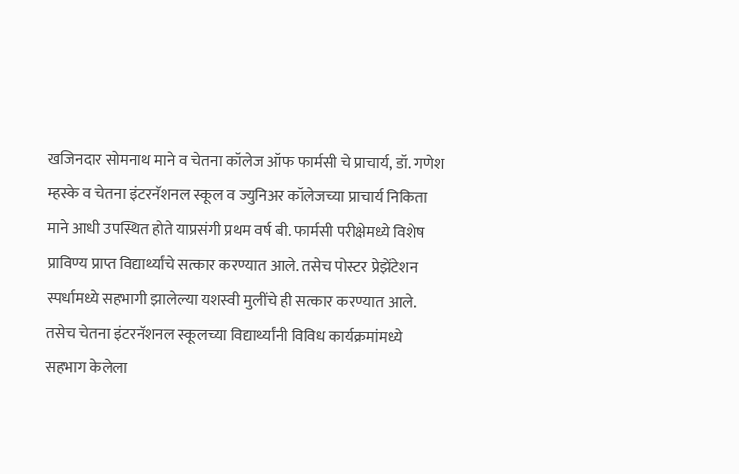खजिनदार सोमनाथ माने व चेतना कॉलेज ऑफ फार्मसी चे प्राचार्य, डॉ. गणेश म्हस्के व चेतना इंटरनॅशनल स्कूल व ज्युनिअर कॉलेजच्या प्राचार्य निकिता माने आधी उपस्थित होते याप्रसंगी प्रथम वर्ष बी. फार्मसी परीक्षेमध्ये विशेष प्राविण्य प्राप्त विद्यार्थ्यांचे सत्कार करण्यात आले. तसेच पोस्टर प्रेझेंटेशन स्पर्धामध्ये सहभागी झालेल्या यशस्वी मुलींचे ही सत्कार करण्यात आले. तसेच चेतना इंटरनॅशनल स्कूलच्या विद्यार्थ्यांनी विविध कार्यक्रमांमध्ये सहभाग केलेला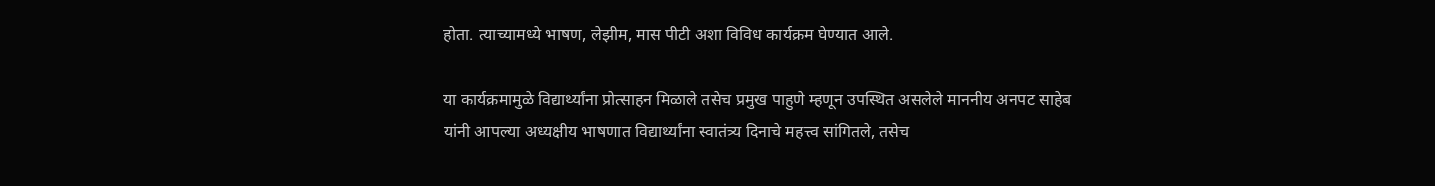होता. त्याच्यामध्ये भाषण, लेझीम, मास पीटी अशा विविध कार्यक्रम घेण्यात आले.

या कार्यक्रमामुळे विद्यार्थ्यांना प्रोत्साहन मिळाले तसेच प्रमुख पाहुणे म्हणून उपस्थित असलेले माननीय अनपट साहेब यांनी आपल्या अध्यक्षीय भाषणात विद्यार्थ्यांना स्वातंत्र्य दिनाचे महत्त्व सांगितले, तसेच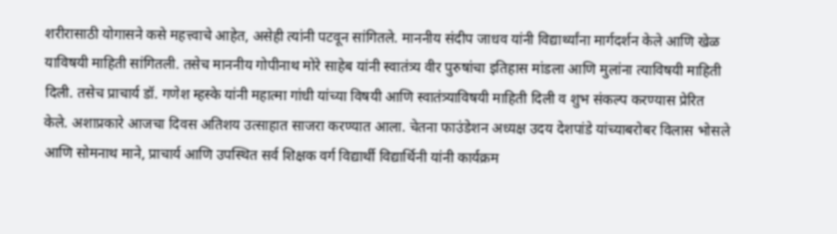शरीरासाठी योगासने कसे महत्त्वाचे आहेत, असेही त्यांनी पटवून सांगितले. माननीय संदीप जाधव यांनी विद्यार्थ्यांना मार्गदर्शन केले आणि खेळ याविषयी माहिती सांगितली. तसेच माननीय गोपीनाथ मोरे साहेब यांनी स्वातंत्र्य वीर पुरुषांचा इतिहास मांडला आणि मुलांना त्याविषयी माहिती दिली. तसेच प्राचार्य डॉ. गणेश म्हस्के यांनी महात्मा गांधी यांच्या विषयी आणि स्वातंत्र्याविषयी माहिती दिली व शुभ संकल्प करण्यास प्रेरित केले. अशाप्रकारे आजचा दिवस अतिशय उत्साहात साजरा करण्यात आला. चेतना फाउंडेशन अध्यक्ष उदय देशपांडे यांच्याबरोबर विलास भोसले आणि सोमनाथ माने, प्राचार्य आणि उपस्थित सर्व शिक्षक वर्ग विद्यार्थी विद्यार्थिनी यांनी कार्यक्रम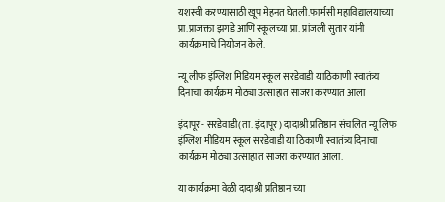यशस्वी करण्यासाठी खूप मेहनत घेतली.फार्मसी महाविद्यालयाच्या प्रा.प्राजक्ता झगडे आणि स्कूलच्या प्रा. प्रांजली सुतार यांनी कार्यक्रमाचे नियोजन केले.

न्यू लीफ इंग्लिश मिडियम स्कूल सरडेवाडी याठिकाणी स्वातंत्र्य दिनाचा कार्यक्रम मोठ्या उत्साहात साजरा करण्यात आला

इंदापूर- सरडेवाडी(ता. इंदापूर) दादाश्री प्रतिष्ठान संचलित न्यू लिफ इंग्लिश मीडियम स्कूल सरडेवाडी या ठिकाणी स्वातंत्र्य दिनाचा कार्यक्रम मोठ्या उत्साहात साजरा करण्यात आला.

या कार्यक्रमा वेळी दादाश्री प्रतिष्ठान च्या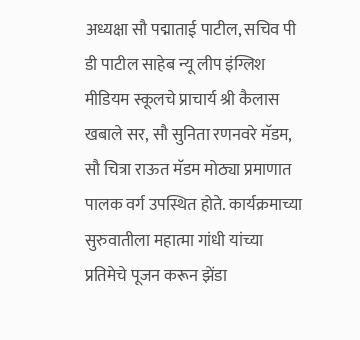अध्यक्षा सौ पद्माताई पाटील, सचिव पी डी पाटील साहेब न्यू लीप इंग्लिश मीडियम स्कूलचे प्राचार्य श्री कैलास खबाले सर, सौ सुनिता रणनवरे मॅडम, सौ चित्रा राऊत मॅडम मोठ्या प्रमाणात पालक वर्ग उपस्थित होते. कार्यक्रमाच्या सुरुवातीला महात्मा गांधी यांच्या प्रतिमेचे पूजन करून झेंडा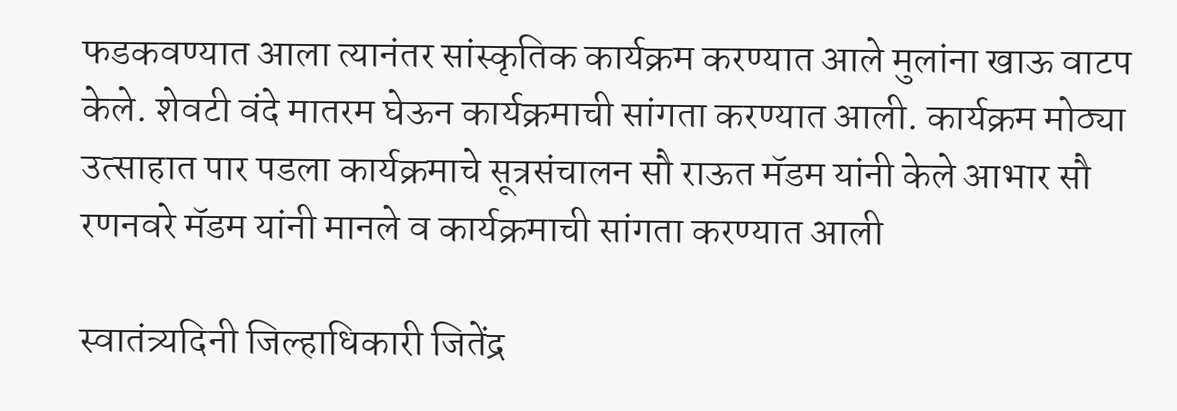फडकवण्यात आला त्यानंतर सांस्कृतिक कार्यक्रम करण्यात आले मुलांना खाऊ वाटप केले. शेवटी वंदे मातरम घेऊन कार्यक्रमाची सांगता करण्यात आली. कार्यक्रम मोठ्या उत्साहात पार पडला कार्यक्रमाचे सूत्रसंचालन सौ राऊत मॅडम यांनी केले आभार सौ रणनवरे मॅडम यांनी मानले व कार्यक्रमाची सांगता करण्यात आली

स्वातंत्र्यदिनी जिल्हाधिकारी जितेंद्र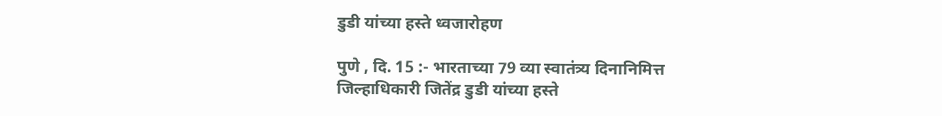डुडी यांच्या हस्ते ध्वजारोहण

पुणे , दि. 15 :- भारताच्या 79 व्या स्वातंत्र्य दिनानिमित्त जिल्हाधिकारी जितेंद्र डुडी यांच्या हस्ते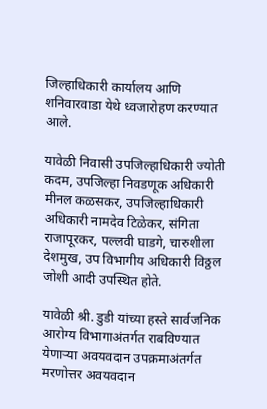जिल्हाधिकारी कार्यालय आणि शनिवारवाडा येथे ध्वजारोहण करण्यात आले.

यावेळी निवासी उपजिल्हाधिकारी ज्योती कदम, उपजिल्हा निवडणूक अधिकारी मीनल कळसकर, उपजिल्हाधिकारी अधिकारी नामदेव टिळेकर, संगिता राजापूरकर, पल्लवी घाडगे, चारुशीला देशमुख, उप विभागीय अधिकारी विठ्ठल जोशी आदी उपस्थित होते.

यावेळी श्री. डुडी यांच्या हस्ते सार्वजनिक आरोग्य विभागाअंतर्गत राबविण्यात येणाऱ्या अवयवदान उपक्रमाअंतर्गत मरणोत्तर अवयवदान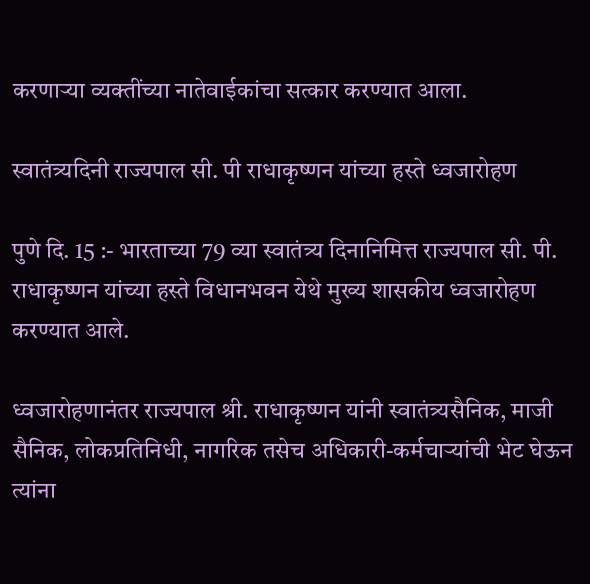करणाऱ्या व्यक्तींच्या नातेवाईकांचा सत्कार करण्यात आला.

स्वातंत्र्यदिनी राज्यपाल सी. पी राधाकृष्णन यांच्या हस्ते ध्वजारोहण

पुणे दि. 15 :- भारताच्या 79 व्या स्वातंत्र्य दिनानिमित्त राज्यपाल सी. पी. राधाकृष्णन यांच्या हस्ते विधानभवन येथे मुख्य शासकीय ध्वजारोहण करण्यात आले.

ध्वजारोहणानंतर राज्यपाल श्री. राधाकृष्णन यांनी स्वातंत्र्यसैनिक, माजी सैनिक, लोकप्रतिनिधी, नागरिक तसेच अधिकारी-कर्मचाऱ्यांची भेट घेऊन त्यांना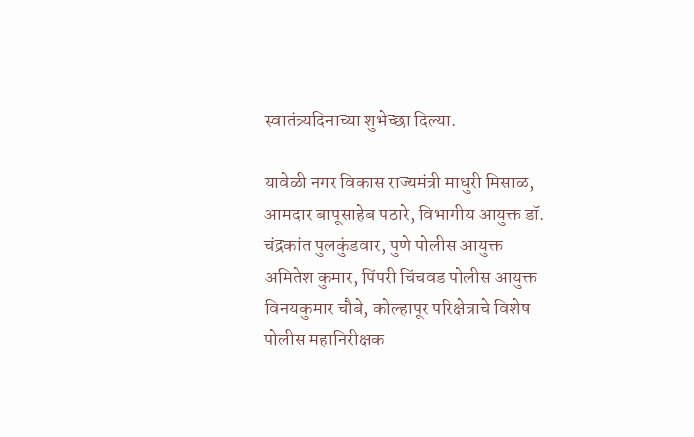स्वातंत्र्यदिनाच्या शुभेच्छा दिल्या.

यावेळी नगर विकास राज्यमंत्री माधुरी मिसाळ, आमदार बापूसाहेब पठारे, विभागीय आयुक्त डॉ. चंद्रकांत पुलकुंडवार, पुणे पोलीस आयुक्त अमितेश कुमार, पिंपरी चिंचवड पोलीस आयुक्त विनयकुमार चौबे, कोल्हापूर परिक्षेत्राचे विशेष पोलीस महानिरीक्षक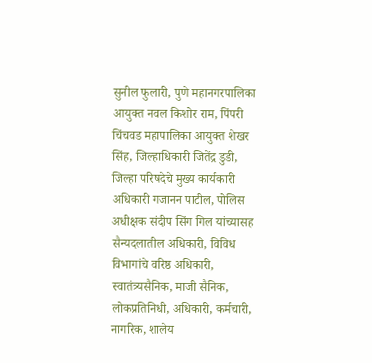सुनील फुलारी, पुणे महानगरपालिका आयुक्त नवल किशोर राम, पिंपरी चिंचवड महापालिका आयुक्त शेखर सिंह, जिल्हाधिकारी जितेंद्र डुडी, जिल्हा परिषदेचे मुख्य कार्यकारी अधिकारी गजानन पाटील, पोलिस अधीक्षक संदीप सिंग गिल यांच्यासह सैन्यदलातील अधिकारी, विविध विभागांचे वरिष्ठ अधिकारी, स्वातंत्र्यसैनिक, माजी सैनिक, लोकप्रतिनिधी, अधिकारी, कर्मचारी, नागरिक, शालेय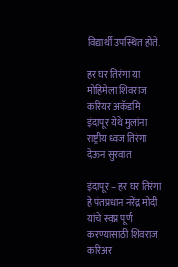विद्यार्थी उपस्थित होते.

हर घर तिरंगा या मोहिमेला शिवराज करियर अकॅडमि इंदापूर येथे मुलांना राष्ट्रीय ध्वज तिरंगा देऊन सुरवात

इंदापूर – हर घर तिरंगा हे पंतप्रधान नरेंद्र मोदी यांचे स्वप्न पूर्ण करण्यासाठी शिवराज करिअर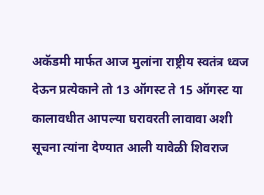अकॅडमी मार्फत आज मुलांना राष्ट्रीय स्वतंत्र ध्वज देऊन प्रत्येकाने तो 13 ऑगस्ट ते 15 ऑगस्ट या कालावधीत आपल्या घरावरती लावावा अशी सूचना त्यांना देण्यात आली यावेळी शिवराज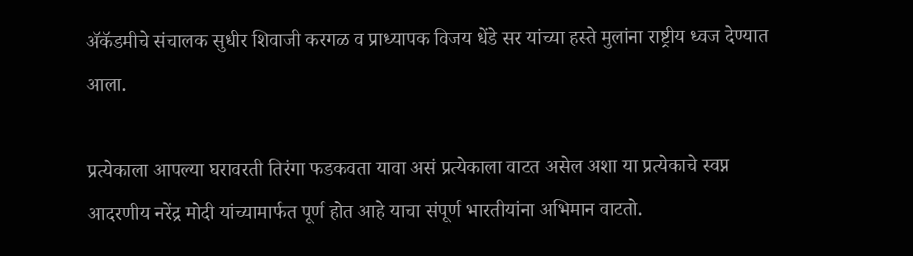ॲकॅडमीचे संचालक सुधीर शिवाजी करगळ व प्राध्यापक विजय धेंडे सर यांच्या हस्ते मुलांना राष्ट्रीय ध्वज देण्यात आला.

प्रत्येकाला आपल्या घरावरती तिरंगा फडकवता यावा असं प्रत्येकाला वाटत असेल अशा या प्रत्येकाचे स्वप्न आदरणीय नरेंद्र मोदी यांच्यामार्फत पूर्ण होत आहे याचा संपूर्ण भारतीयांना अभिमान वाटतो.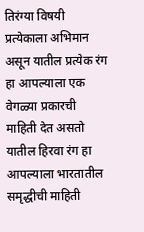तिरंग्या विषयी प्रत्येकाला अभिमान असून यातील प्रत्येक रंग हा आपल्याला एक वेगळ्या प्रकारची माहिती देत असतो यातील हिरवा रंग हा आपल्याला भारतातील समृद्धीची माहिती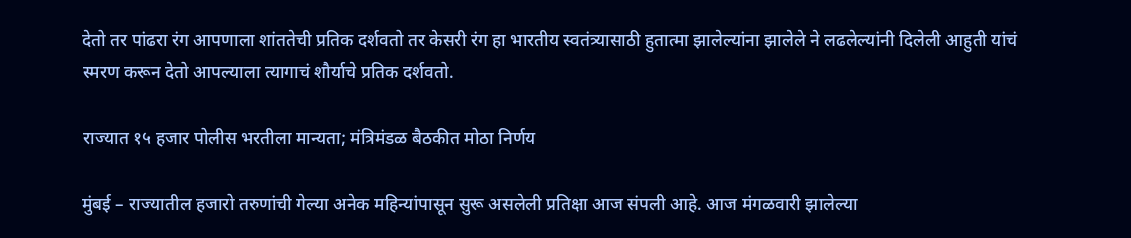देतो तर पांढरा रंग आपणाला शांततेची प्रतिक दर्शवतो तर केसरी रंग हा भारतीय स्वतंत्र्यासाठी हुतात्मा झालेल्यांना झालेले ने लढलेल्यांनी दिलेली आहुती यांचं स्मरण करून देतो आपल्याला त्यागाचं शौर्याचे प्रतिक दर्शवतो.

राज्यात १५ हजार पोलीस भरतीला मान्यता; मंत्रिमंडळ बैठकीत मोठा निर्णय

मुंबई – राज्यातील हजारो तरुणांची गेल्या अनेक महिन्यांपासून सुरू असलेली प्रतिक्षा आज संपली आहे. आज मंगळवारी झालेल्या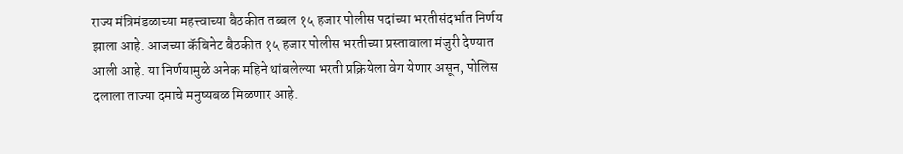राज्य मंत्रिमंडळाच्या महत्त्वाच्या बैठकीत तब्बल १५ हजार पोलीस पदांच्या भरतीसंदर्भात निर्णय झाला आहे. आजच्या कॅबिनेट बैठकीत १५ हजार पोलीस भरतीच्या प्रस्तावाला मंजुरी देण्यात आली आहे. या निर्णयामुळे अनेक महिने थांबलेल्या भरती प्रक्रियेला वेग येणार असून, पोलिस दलाला ताज्या दमाचे मनुष्यबळ मिळणार आहे.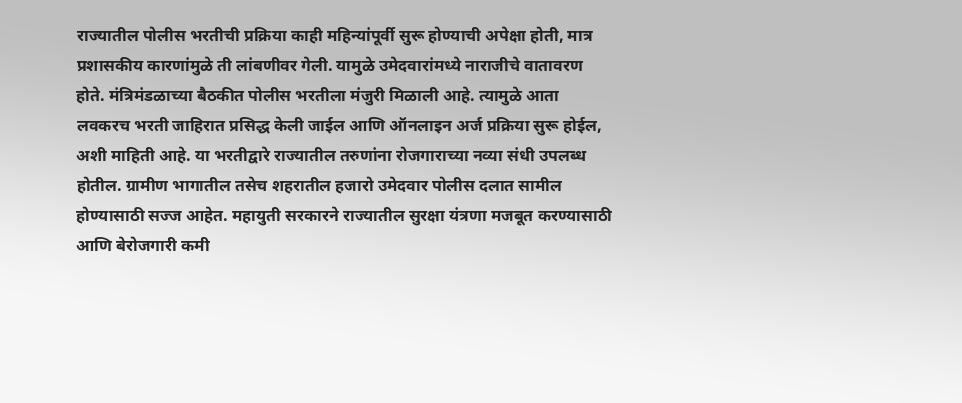राज्यातील पोलीस भरतीची प्रक्रिया काही महिन्यांपूर्वी सुरू होण्याची अपेक्षा होती, मात्र प्रशासकीय कारणांमुळे ती लांबणीवर गेली. यामुळे उमेदवारांमध्ये नाराजीचे वातावरण होते. मंत्रिमंडळाच्या बैठकीत पोलीस भरतीला मंजुरी मिळाली आहे. त्यामुळे आता लवकरच भरती जाहिरात प्रसिद्ध केली जाईल आणि ऑनलाइन अर्ज प्रक्रिया सुरू होईल, अशी माहिती आहे. या भरतीद्वारे राज्यातील तरुणांना रोजगाराच्या नव्या संधी उपलब्ध होतील. ग्रामीण भागातील तसेच शहरातील हजारो उमेदवार पोलीस दलात सामील होण्यासाठी सज्ज आहेत. महायुती सरकारने राज्यातील सुरक्षा यंत्रणा मजबूत करण्यासाठी आणि बेरोजगारी कमी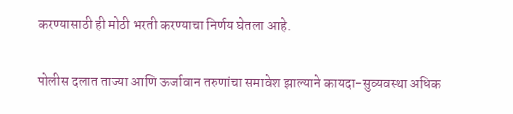करण्यासाठी ही मोठी भरती करण्याचा निर्णय घेतला आहे.

पोलीस दलात ताज्या आणि ऊर्जावान तरुणांचा समावेश झाल्याने कायदा-सुव्यवस्था अधिक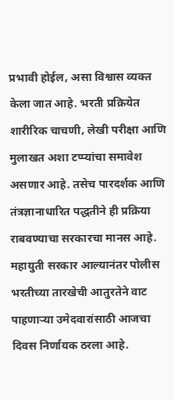प्रभावी होईल, असा विश्वास व्यक्त केला जात आहे. भरती प्रक्रियेत शारीरिक चाचणी, लेखी परीक्षा आणि मुलाखत अशा टप्प्यांचा समावेश असणार आहे. तसेच पारदर्शक आणि तंत्रज्ञानाधारित पद्धतीने ही प्रक्रिया राबवण्याचा सरकारचा मानस आहे. महायुती सरकार आल्यानंतर पोलीस भरतीच्या तारखेची आतुरतेने वाट पाहणाऱ्या उमेदवारांसाठी आजचा दिवस निर्णायक ठरला आहे.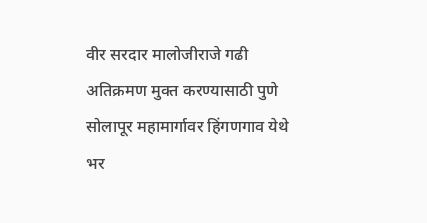वीर सरदार मालोजीराजे गढी अतिक्रमण मुक्त करण्यासाठी पुणे सोलापूर महामार्गावर हिंगणगाव येथे भर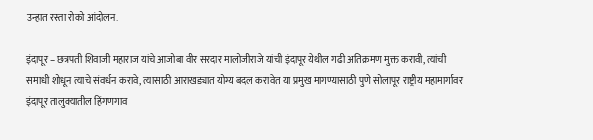उन्हात रस्ता रोको आंदोलन.

इंदापूर – छत्रपती शिवाजी महाराज यांचे आजोबा वीर सरदार मालोजीराजे यांची इंदापूर येथील गढी अतिक्रमण मुक्त करावी, त्यांची समाधी शोधून त्याचे संवर्धन करावे, त्यासाठी आराखड्यात योग्य बदल करावेत या प्रमुख मागण्यासाठी पुणे सोलापूर राष्ट्रीय महामार्गावर इंदापूर तालुक्यातील हिंगणगाव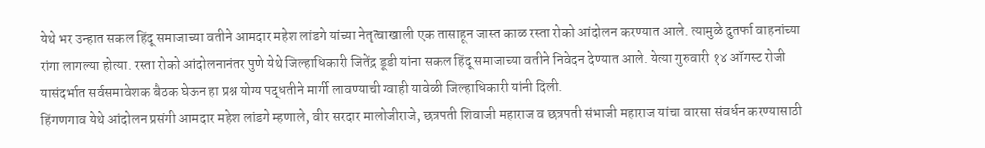येथे भर उन्हात सकल हिंदू समाजाच्या वतीने आमदार महेश लांडगे यांच्या नेतृत्वाखाली एक तासाहून जास्त काळ रस्ता रोको आंदोलन करण्यात आले. त्यामुळे दुतर्फा वाहनांच्या रांगा लागल्या होत्या. रस्ता रोको आंदोलनानंतर पुणे येथे जिल्हाधिकारी जितेंद्र डूडी यांना सकल हिंदू समाजाच्या वतीने निवेदन देण्यात आले. येत्या गुरुवारी १४ ऑगस्ट रोजी यासंदर्भात सर्वसमावेशक बैठक घेऊन हा प्रश्न योग्य पद्धतीने मार्गी लावण्याची ग्वाही यावेळी जिल्हाधिकारी यांनी दिली.
हिंगणगाव येथे आंदोलन प्रसंगी आमदार महेश लांडगे म्हणाले, वीर सरदार मालोजीराजे, छत्रपती शिवाजी महाराज व छत्रपती संभाजी महाराज यांचा वारसा संवर्धन करण्यासाठी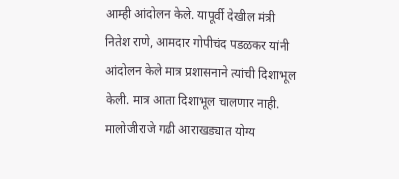आम्ही आंदोलन केले. यापूर्वी देखील मंत्री नितेश राणे, आमदार गोपीचंद पडळकर यांनी आंदोलन केले मात्र प्रशासनाने त्यांची दिशाभूल केली. मात्र आता दिशाभूल चालणार नाही. मालोजीराजे गढी आराखड्यात योग्य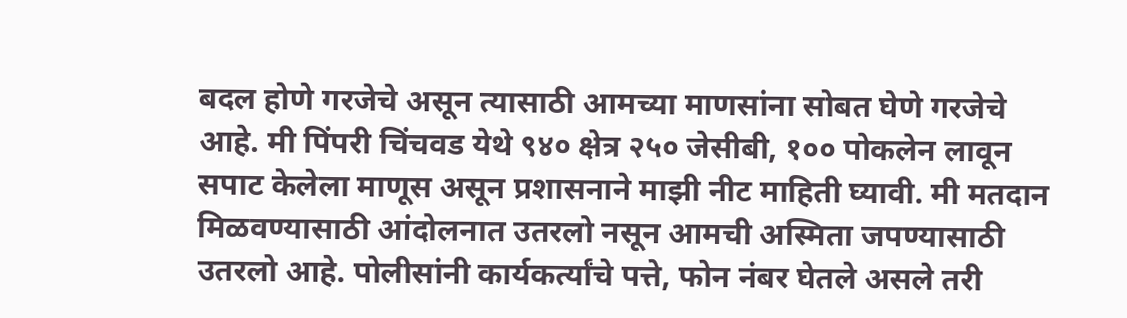बदल होणे गरजेचे असून त्यासाठी आमच्या माणसांना सोबत घेणे गरजेचे आहे. मी पिंपरी चिंचवड येथे ९४० क्षेत्र २५० जेसीबी, १०० पोकलेन लावून सपाट केलेला माणूस असून प्रशासनाने माझी नीट माहिती घ्यावी. मी मतदान मिळवण्यासाठी आंदोलनात उतरलो नसून आमची अस्मिता जपण्यासाठी उतरलो आहे. पोलीसांनी कार्यकर्त्यांचे पत्ते, फोन नंबर घेतले असले तरी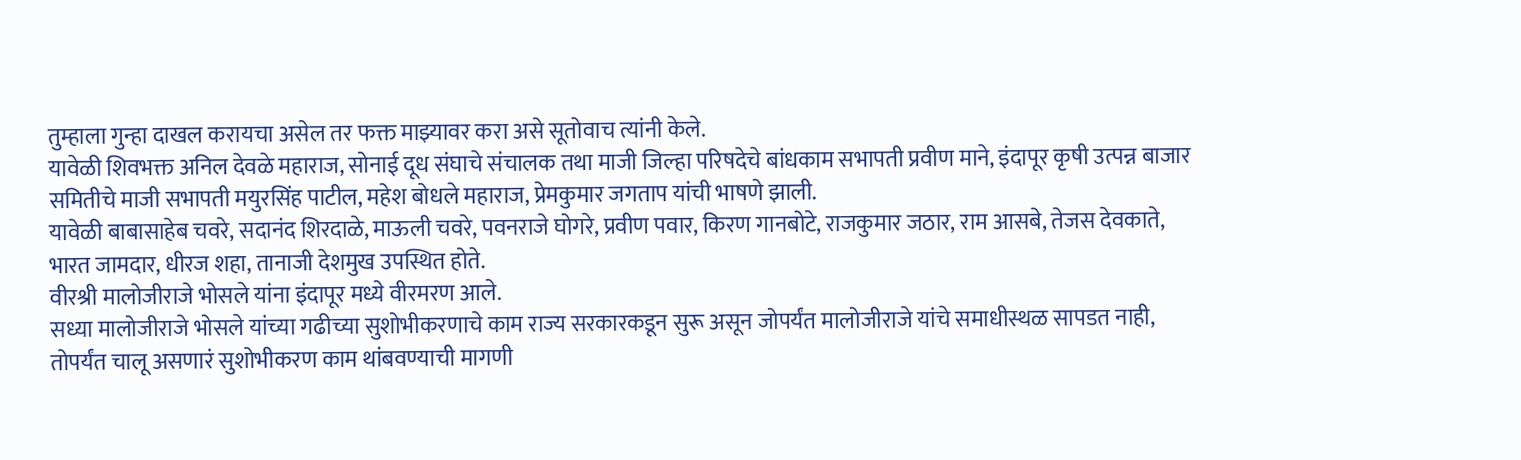तुम्हाला गुन्हा दाखल करायचा असेल तर फक्त माझ्यावर करा असे सूतोवाच त्यांनी केले.
यावेळी शिवभक्त अनिल देवळे महाराज, सोनाई दूध संघाचे संचालक तथा माजी जिल्हा परिषदेचे बांधकाम सभापती प्रवीण माने, इंदापूर कृषी उत्पन्न बाजार समितीचे माजी सभापती मयुरसिंह पाटील, महेश बोधले महाराज, प्रेमकुमार जगताप यांची भाषणे झाली.
यावेळी बाबासाहेब चवरे, सदानंद शिरदाळे, माऊली चवरे, पवनराजे घोगरे, प्रवीण पवार, किरण गानबोटे, राजकुमार जठार, राम आसबे, तेजस देवकाते, भारत जामदार, धीरज शहा, तानाजी देशमुख उपस्थित होते.
वीरश्री मालोजीराजे भोसले यांना इंदापूर मध्ये वीरमरण आले.
सध्या मालोजीराजे भोसले यांच्या गढीच्या सुशोभीकरणाचे काम राज्य सरकारकडून सुरू असून जोपर्यंत मालोजीराजे यांचे समाधीस्थळ सापडत नाही, तोपर्यंत चालू असणारं सुशोभीकरण काम थांबवण्याची मागणी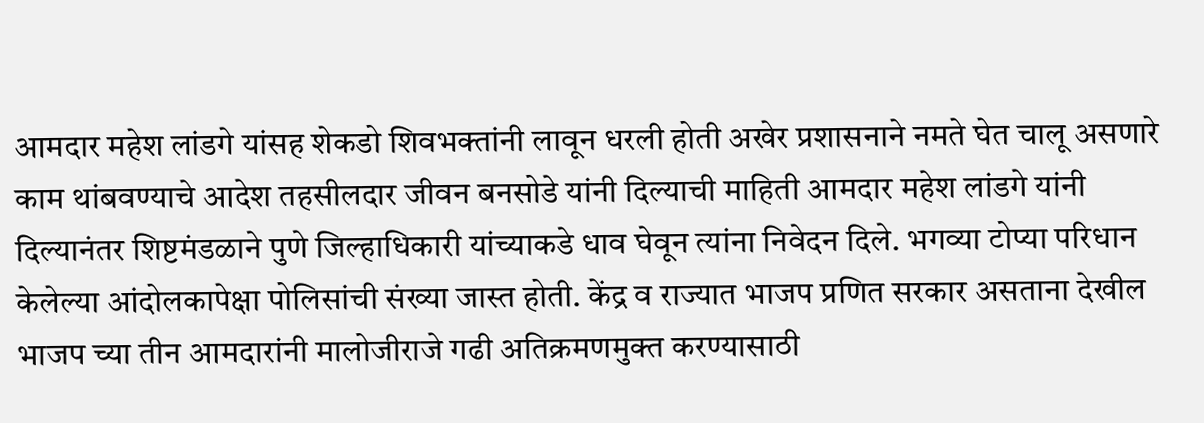आमदार महेश लांडगे यांसह शेकडो शिवभक्तांनी लावून धरली होती अखेर प्रशासनाने नमते घेत चालू असणारे काम थांबवण्याचे आदेश तहसीलदार जीवन बनसोडे यांनी दिल्याची माहिती आमदार महेश लांडगे यांनी दिल्यानंतर शिष्टमंडळाने पुणे जिल्हाधिकारी यांच्याकडे धाव घेवून त्यांना निवेदन दिले. भगव्या टोप्या परिधान केलेल्या आंदोलकापेक्षा पोलिसांची संख्या जास्त होती. केंद्र व राज्यात भाजप प्रणित सरकार असताना देखील भाजप च्या तीन आमदारांनी मालोजीराजे गढी अतिक्रमणमुक्त करण्यासाठी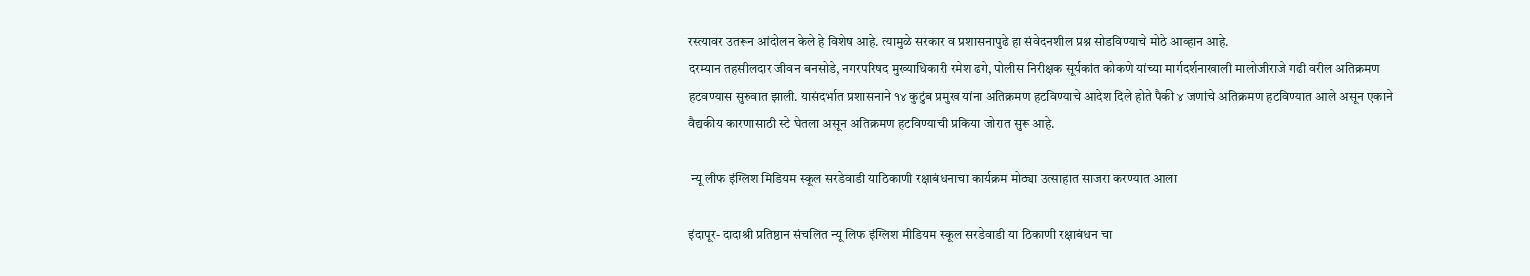रस्त्यावर उतरून आंदोलन केले हे विशेष आहे. त्यामुळे सरकार व प्रशासनापुढे हा संवेदनशील प्रश्न सोडविण्याचे मोठे आव्हान आहे.
दरम्यान तहसीलदार जीवन बनसोडे, नगरपरिषद मुख्याधिकारी रमेश ढगे, पोलीस निरीक्षक सूर्यकांत कोकणे यांच्या मार्गदर्शनाखाली मालोजीराजे गढी वरील अतिक्रमण हटवण्यास सुरुवात झाली. यासंदर्भात प्रशासनाने १४ कुटुंब प्रमुख यांना अतिक्रमण हटविण्याचे आदेश दिले होते पैकी ४ जणांचे अतिक्रमण हटविण्यात आले असून एकाने वैद्यकीय कारणासाठी स्टे घेतला असून अतिक्रमण हटविण्याची प्रकिया जोरात सुरू आहे.

 न्यू लीफ इंग्लिश मिडियम स्कूल सरडेवाडी याठिकाणी रक्षाबंधनाचा कार्यक्रम मोठ्या उत्साहात साजरा करण्यात आला

इंदापूर- दादाश्री प्रतिष्ठान संचलित न्यू लिफ इंग्लिश मीडियम स्कूल सरडेवाडी या ठिकाणी रक्षाबंधन चा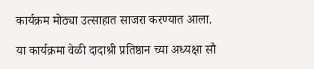कार्यक्रम मोठ्या उत्साहात साजरा करण्यात आला.

या कार्यक्रमा वेळी दादाश्री प्रतिष्ठान च्या अध्यक्षा सौ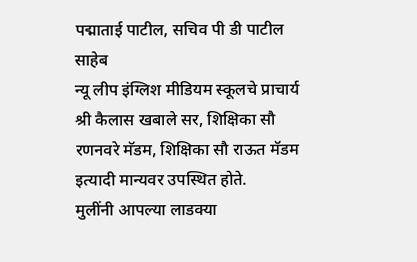पद्माताई पाटील, सचिव पी डी पाटील साहेब
न्यू लीप इंग्लिश मीडियम स्कूलचे प्राचार्य श्री कैलास खबाले सर, शिक्षिका सौ रणनवरे मॅडम, शिक्षिका सौ राऊत मॅडम इत्यादी मान्यवर उपस्थित होते.
मुलींनी आपल्या लाडक्या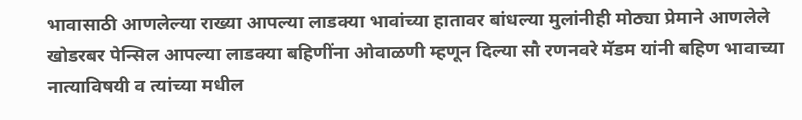भावासाठी आणलेल्या राख्या आपल्या लाडक्या भावांच्या हातावर बांधल्या मुलांनीही मोठ्या प्रेमाने आणलेले खोडरबर पेन्सिल आपल्या लाडक्या बहिणींना ओवाळणी म्हणून दिल्या सौ रणनवरे मॅडम यांनी बहिण भावाच्या नात्याविषयी व त्यांच्या मधील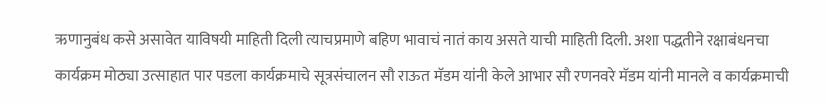ऋणानुबंध कसे असावेत याविषयी माहिती दिली त्याचप्रमाणे बहिण भावाचं नातं काय असते याची माहिती दिली. अशा पद्धतीने रक्षाबंधनचा कार्यक्रम मोठ्या उत्साहात पार पडला कार्यक्रमाचे सूत्रसंचालन सौ राऊत मॅडम यांनी केले आभार सौ रणनवरे मॅडम यांनी मानले व कार्यक्रमाची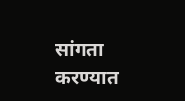सांगता करण्यात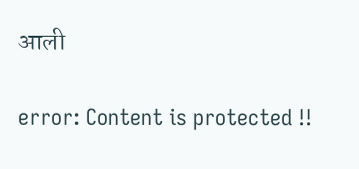आली

error: Content is protected !!